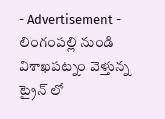- Advertisement -
లింగంపల్లి నుండి విశాఖపట్నం వెళ్తున్న ట్రైన్ లో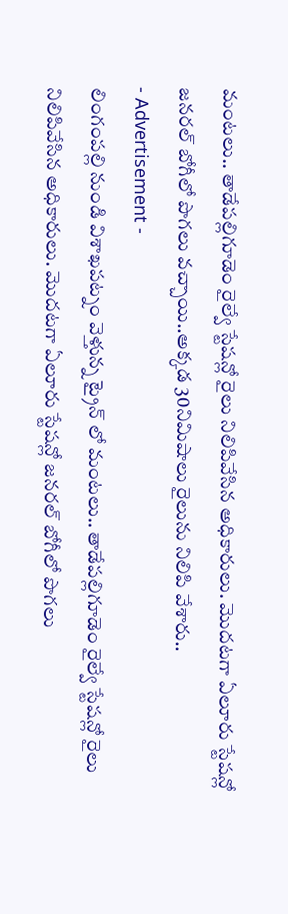మంటలు.. తాడేపల్లిగూడెం రైల్వే స్టేషన్లో రైలు నిలిపివేసిన అధికారులు. మొదటగా ఏలూరు స్టేషన్లో జనరల్ బోగీలో పొగలు వచ్చాయి..అక్కడ 30నిమిషాలు రైలును నిలిపి వేశారు..
- Advertisement -
లింగంపల్లి నుండి విశాఖపట్నం వెళ్తున్న ట్రైన్ లో మంటలు.. తాడేపల్లిగూడెం రైల్వే స్టేషన్లో రైలు నిలిపివేసిన అధికారులు. మొదటగా ఏలూరు స్టేషన్లో జనరల్ బోగీలో పొగలు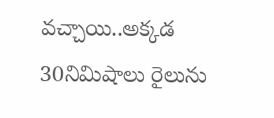వచ్చాయి..అక్కడ 30నిమిషాలు రైలును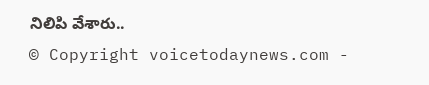నిలిపి వేశారు..
© Copyright voicetodaynews.com -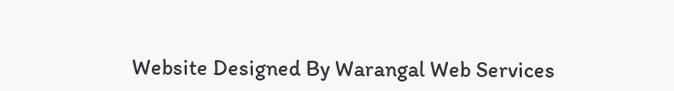Website Designed By Warangal Web Services